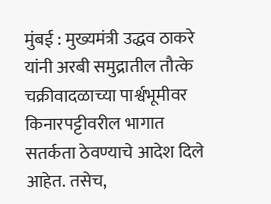मुंबई : मुख्यमंत्री उद्धव ठाकरे यांनी अरबी समुद्रातील तौत्के चक्रीवादळाच्या पार्श्वभूमीवर किनारपट्टीवरील भागात सतर्कता ठेवण्याचे आदेश दिले आहेत. तसेच,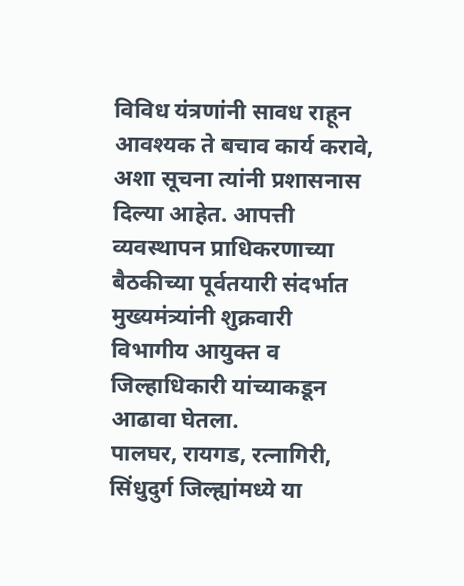विविध यंत्रणांनी सावध राहून आवश्यक ते बचाव कार्य करावे, अशा सूचना त्यांनी प्रशासनास दिल्या आहेत. आपत्ती व्यवस्थापन प्राधिकरणाच्या बैठकीच्या पूर्वतयारी संदर्भात मुख्यमंत्र्यांनी शुक्रवारी विभागीय आयुक्त व जिल्हाधिकारी यांच्याकडून आढावा घेतला.
पालघर, रायगड, रत्नागिरी, सिंधुदुर्ग जिल्ह्यांमध्ये या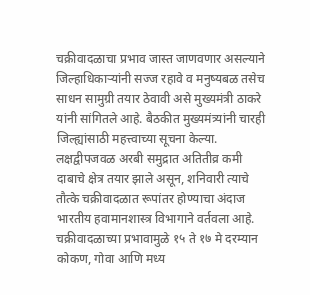चक्रीवादळाचा प्रभाव जास्त जाणवणार असल्याने जिल्हाधिकाऱ्यांनी सज्ज रहावे व मनुष्यबळ तसेच साधन सामुग्री तयार ठेवावी असे मुख्यमंत्री ठाकरे यांनी सांगितले आहे. बैठकीत मुख्यमंत्र्यांनी चारही जिल्ह्यांसाठी महत्त्वाच्या सूचना केल्या.
लक्षद्वीपजवळ अरबी समुद्रात अतितीव्र कमी दाबाचे क्षेत्र तयार झाले असून, शनिवारी त्याचे तौत्के चक्रीवादळात रूपांतर होण्याचा अंदाज भारतीय हवामानशास्त्र विभागाने वर्तवला आहे. चक्रीवादळाच्या प्रभावामुळे १५ ते १७ मे दरम्यान
कोकण, गोवा आणि मध्य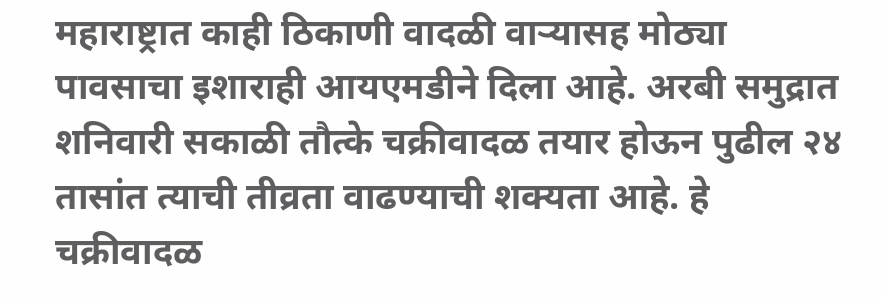महाराष्ट्रात काही ठिकाणी वादळी वाऱ्यासह मोठ्या पावसाचा इशाराही आयएमडीने दिला आहे. अरबी समुद्रात शनिवारी सकाळी तौत्के चक्रीवादळ तयार होऊन पुढील २४ तासांत त्याची तीव्रता वाढण्याची शक्यता आहे. हे चक्रीवादळ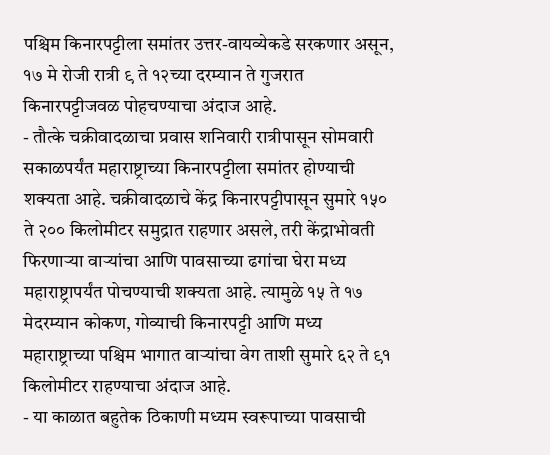पश्चिम किनारपट्टीला समांतर उत्तर-वायव्येकडे सरकणार असून, १७ मे रोजी रात्री ९ ते १२च्या दरम्यान ते गुजरात किनारपट्टीजवळ पोहचण्याचा अंदाज आहे.
- तौत्के चक्रीवादळाचा प्रवास शनिवारी रात्रीपासून सोमवारी सकाळपर्यंत महाराष्ट्राच्या किनारपट्टीला समांतर होण्याची शक्यता आहे. चक्रीवादळाचे केंद्र किनारपट्टीपासून सुमारे १५० ते २०० किलोमीटर समुद्रात राहणार असले, तरी केंद्राभोवती फिरणाऱ्या वाऱ्यांचा आणि पावसाच्या ढगांचा घेरा मध्य महाराष्ट्रापर्यंत पोचण्याची शक्यता आहे. त्यामुळे १५ ते १७ मेदरम्यान कोकण, गोव्याची किनारपट्टी आणि मध्य महाराष्ट्राच्या पश्चिम भागात वाऱ्यांचा वेग ताशी सुमारे ६२ ते ९१ किलोमीटर राहण्याचा अंदाज आहे.
- या काळात बहुतेक ठिकाणी मध्यम स्वरूपाच्या पावसाची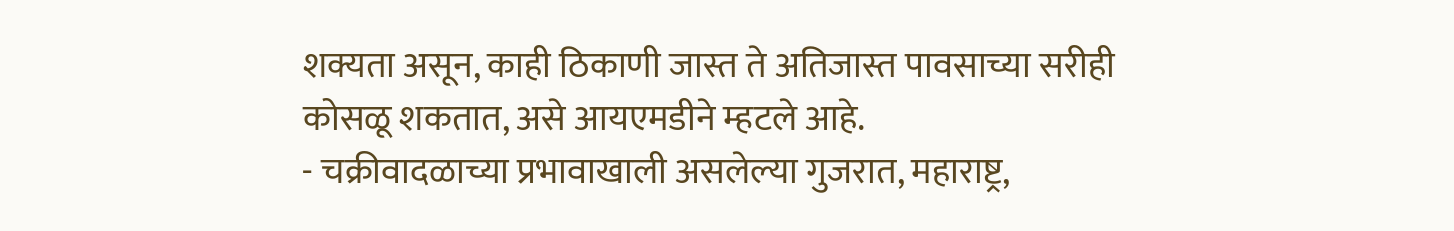शक्यता असून, काही ठिकाणी जास्त ते अतिजास्त पावसाच्या सरीही कोसळू शकतात, असे आयएमडीने म्हटले आहे.
- चक्रीवादळाच्या प्रभावाखाली असलेल्या गुजरात, महाराष्ट्र,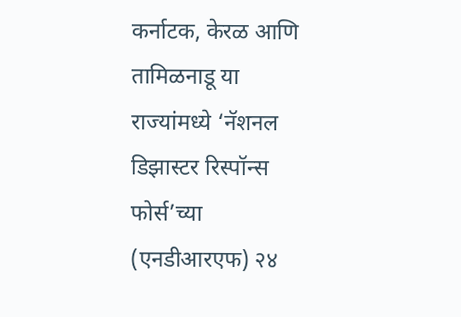कर्नाटक, केरळ आणि तामिळनाडू या राज्यांमध्ये ‘नॅशनल डिझास्टर रिस्पॉन्स फोर्स’च्या (एनडीआरएफ) २४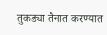तुकड्या तैनात करण्यात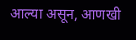आल्या असून, आणखी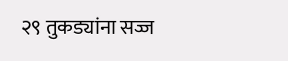२९ तुकड्यांना सज्ज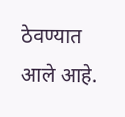ठेवण्यात आले आहे.